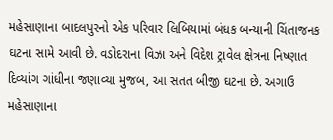મહેસાણાના બાદલપુરનો એક પરિવાર લિબિયામાં બંધક બન્યાની ચિંતાજનક ઘટના સામે આવી છે. વડોદરાના વિઝા અને વિદેશ ટ્રાવેલ ક્ષેત્રના નિષ્ણાત દિવ્યાંગ ગાંધીના જણાવ્યા મુજબ, આ સતત બીજી ઘટના છે. અગાઉ મહેસાણાના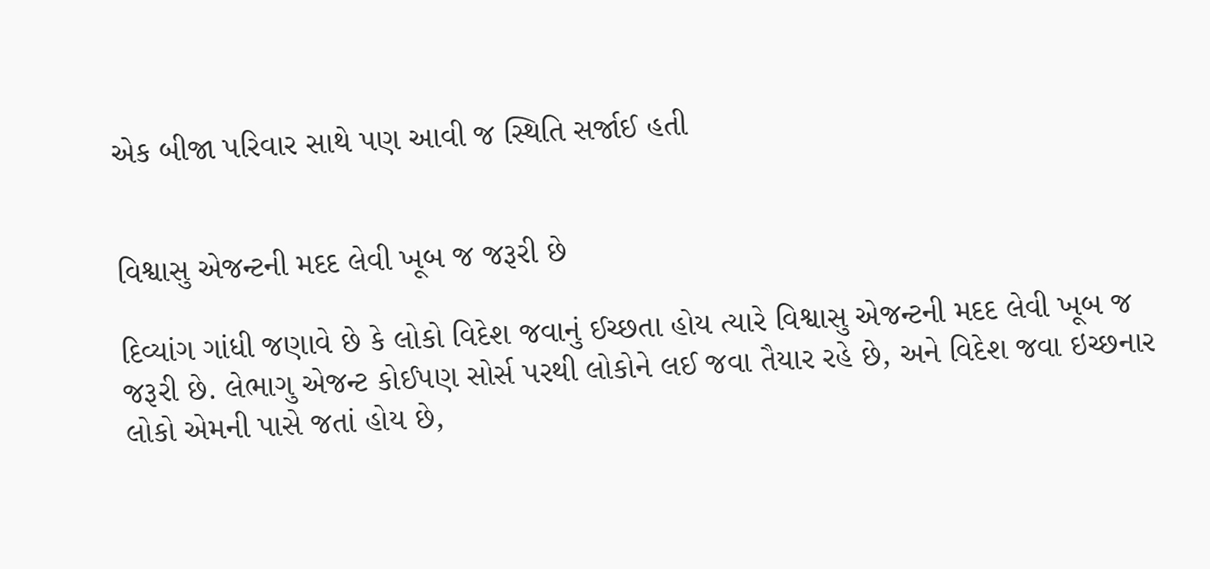એક બીજા પરિવાર સાથે પણ આવી જ સ્થિતિ સર્જાઈ હતી


વિશ્વાસુ એજન્ટની મદદ લેવી ખૂબ જ જરૂરી છે

દિવ્યાંગ ગાંધી જણાવે છે કે લોકો વિદેશ જવાનું ઈચ્છતા હોય ત્યારે વિશ્વાસુ એજન્ટની મદદ લેવી ખૂબ જ જરૂરી છે. લેભાગુ એજન્ટ કોઈપણ સોર્સ પરથી લોકોને લઈ જવા તૈયાર રહે છે, અને વિદેશ જવા ઇચ્છનાર લોકો એમની પાસે જતાં હોય છે,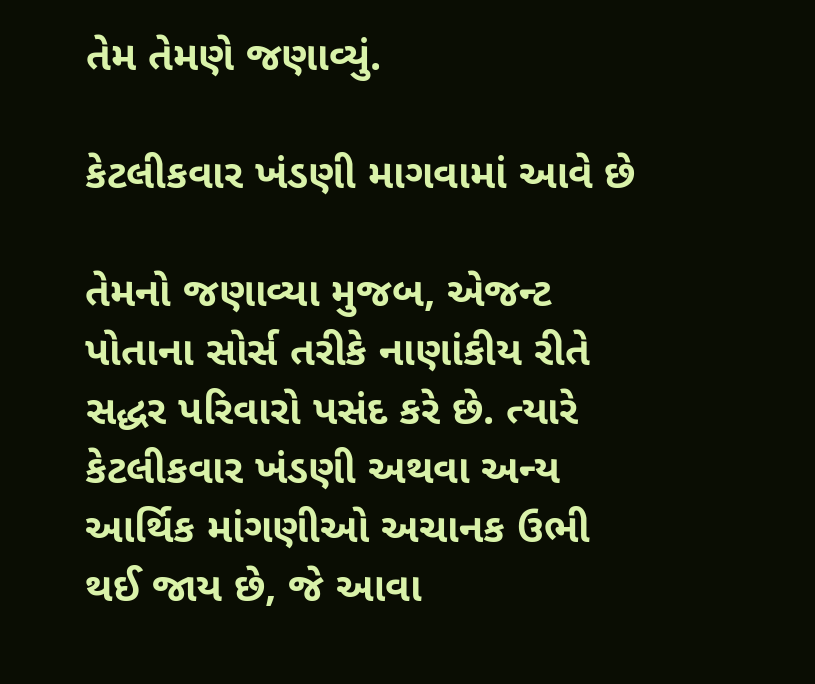તેમ તેમણે જણાવ્યું.

કેટલીકવાર ખંડણી માગવામાં આવે છે

તેમનો જણાવ્યા મુજબ, એજન્ટ પોતાના સોર્સ તરીકે નાણાંકીય રીતે સદ્ધર પરિવારો પસંદ કરે છે. ત્યારે કેટલીકવાર ખંડણી અથવા અન્ય આર્થિક માંગણીઓ અચાનક ઉભી થઈ જાય છે, જે આવા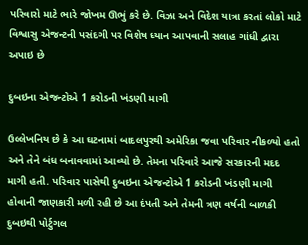પરિવારો માટે ભારે જોખમ ઊભું કરે છે. વિઝા અને વિદેશ યાત્રા કરતાં લોકો માટે વિશ્વાસુ એજન્ટની પસંદગી પર વિશેષ ધ્યાન આપવાની સલાહ ગાંધી દ્વારા અપાઇ છે

દુબઇના એજન્ટોએ 1 કરોડની ખંડણી માગી

ઉલ્લેખનિય છે કે આ ઘટનામાં બાદલપુરથી અમેરિકા જવા પરિવાર નીકળ્યો હતો અને તેને બંધ બનાવવામાં આવ્યો છે. તેમના પરિવારે આજે સરકારની મદદ માગી હતી. પરિવાર પાસેથી દુબઇના એજન્ટોએ 1 કરોડની ખંડણી માગી હોવાની જાણકારી મળી રહી છે આ દંપતી અને તેમની ત્રણ વર્ષની બાળકી દુબઇથી પોર્ટુગલ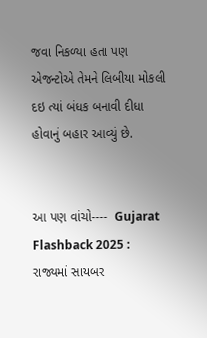જવા નિકળ્યા હતા પણ એજન્ટોએ તેમને લિબીયા મોકલી દઇ ત્યાં બંધક બનાવી દીધા હોવાનું બહાર આવ્યું છે.


આ પણ વાંચો----  Gujarat Flashback 2025 : રાજ્યમાં સાયબર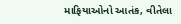માફિયાઓનો આતંક, વીતેલા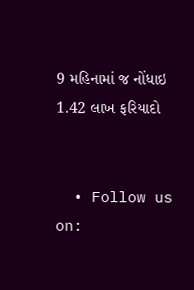9 મહિનામાં જ નોંધાઇ 1.42 લાખ ફરિયાદો


  • Follow us on: